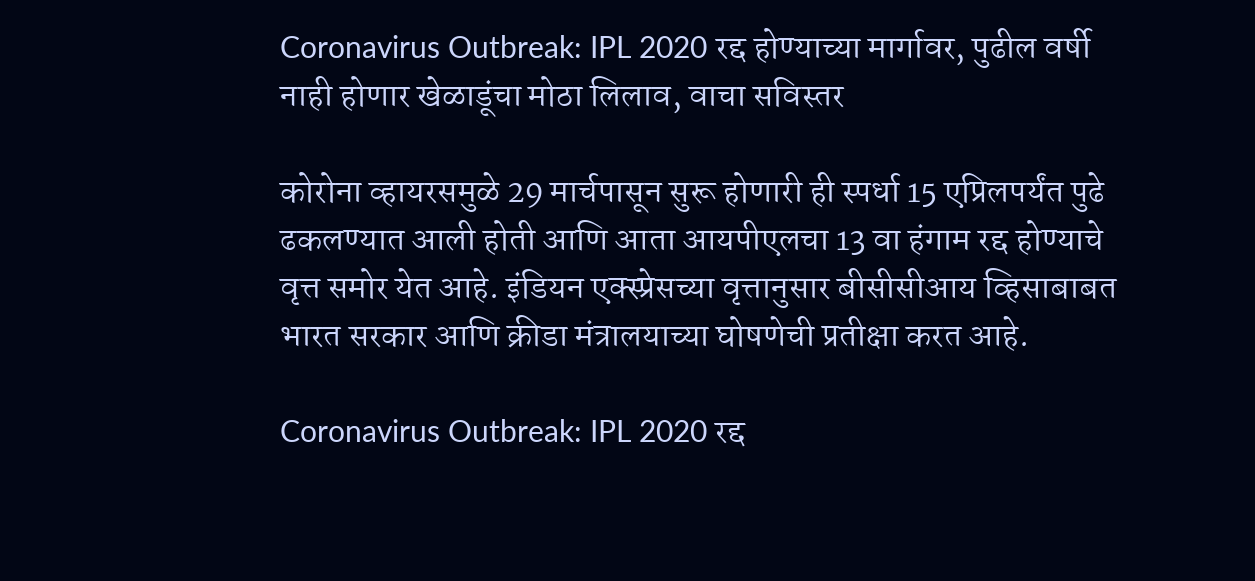Coronavirus Outbreak: IPL 2020 रद्द होण्याच्या मार्गावर, पुढील वर्षी नाही होणार खेळाडूंचा मोठा लिलाव, वाचा सविस्तर

कोरोना व्हायरसमुळे 29 मार्चपासून सुरू होणारी ही स्पर्धा 15 एप्रिलपर्यंत पुढे ढकलण्यात आली होती आणि आता आयपीएलचा 13 वा हंगाम रद्द होण्याचे वृत्त समोर येत आहे. इंडियन एक्स्प्रेसच्या वृत्तानुसार बीसीसीआय व्हिसाबाबत भारत सरकार आणि क्रीडा मंत्रालयाच्या घोषणेची प्रतीक्षा करत आहे.

Coronavirus Outbreak: IPL 2020 रद्द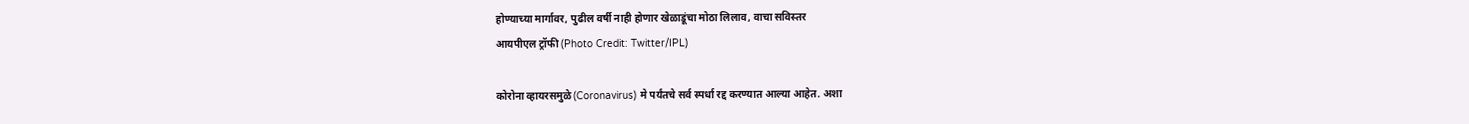होण्याच्या मार्गावर, पुढील वर्षी नाही होणार खेळाडूंचा मोठा लिलाव, वाचा सविस्तर
आयपीएल ट्रॉफी (Photo Credit: Twitter/IPL)

कोरोना व्हायरसमुळे (Coronavirus) मे पर्यंतचे सर्व स्पर्धा रद्द करण्यात आल्या आहेत. अशा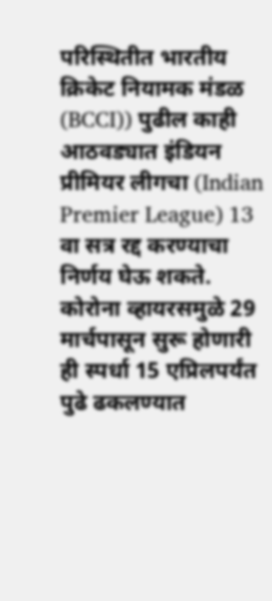परिस्थितीत भारतीय क्रिकेट नियामक मंडळ (BCCI)) पुढील काही आठवड्यात इंडियन प्रीमियर लीगचा (Indian Premier League) 13 वा सत्र रद्द करण्याचा निर्णय घेऊ शकते. कोरोना व्हायरसमुळे 29 मार्चपासून सुरू होणारी ही स्पर्धा 15 एप्रिलपर्यंत पुढे ढकलण्यात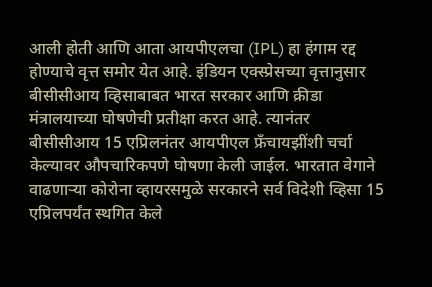आली होती आणि आता आयपीएलचा (IPL) हा हंगाम रद्द होण्याचे वृत्त समोर येत आहे. इंडियन एक्स्प्रेसच्या वृत्तानुसार बीसीसीआय व्हिसाबाबत भारत सरकार आणि क्रीडा मंत्रालयाच्या घोषणेची प्रतीक्षा करत आहे. त्यानंतर बीसीसीआय 15 एप्रिलनंतर आयपीएल फ्रँचायझींशी चर्चा केल्यावर औपचारिकपणे घोषणा केली जाईल. भारतात वेगाने वाढणाऱ्या कोरोना व्हायरसमुळे सरकारने सर्व विदेशी व्हिसा 15 एप्रिलपर्यंत स्थगित केले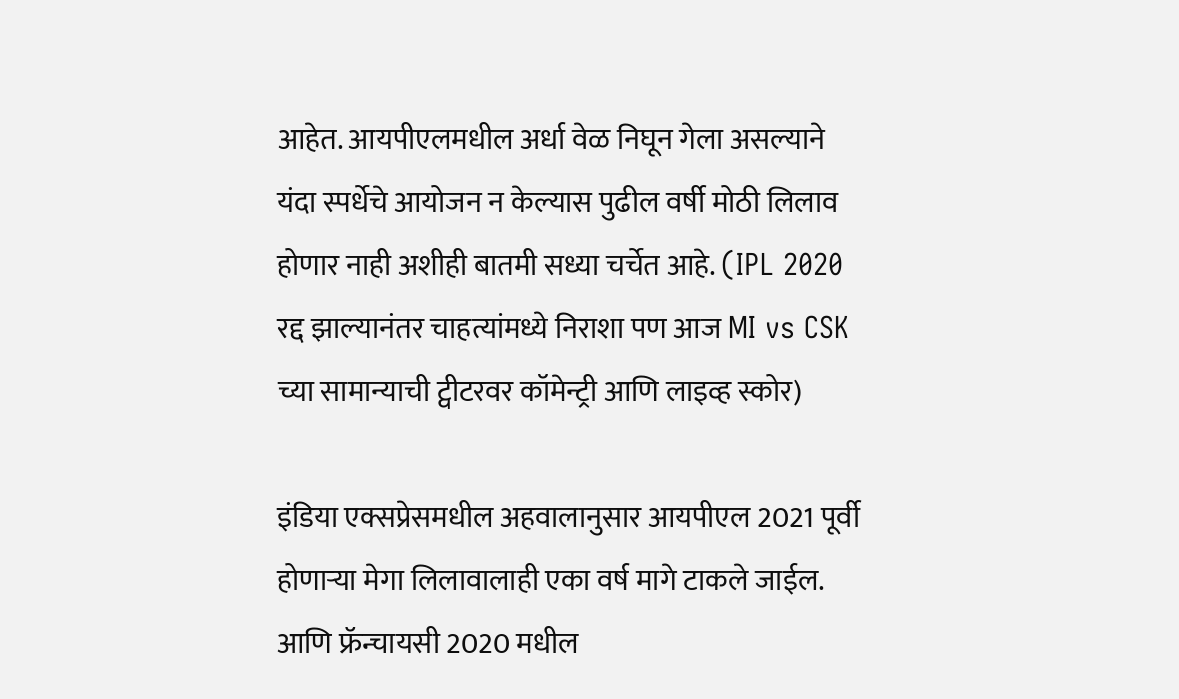आहेत. आयपीएलमधील अर्धा वेळ निघून गेला असल्याने यंदा स्पर्धेचे आयोजन न केल्यास पुढील वर्षी मोठी लिलाव होणार नाही अशीही बातमी सध्या चर्चेत आहे. (IPL 2020 रद्द झाल्यानंतर चाहत्यांमध्ये निराशा पण आज MI vs CSK च्या सामान्याची ट्वीटरवर कॉमेन्ट्री आणि लाइव्ह स्कोर)

इंडिया एक्सप्रेसमधील अहवालानुसार आयपीएल 2021 पूर्वी होणाऱ्या मेगा लिलावालाही एका वर्ष मागे टाकले जाईल. आणि फ्रॅन्चायसी 2020 मधील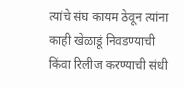त्यांचे संघ कायम ठेवून त्यांना काही खेळाडूं निवडण्याची किंवा रिलीज करण्याची संधी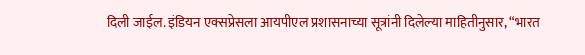दिली जाईल. इंडियन एक्सप्रेसला आयपीएल प्रशासनाच्या सूत्रांनी दिलेल्या माहितीनुसार, “भारत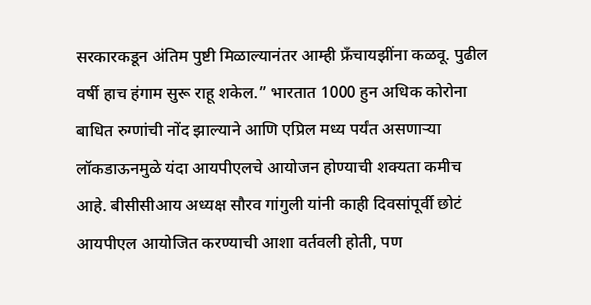सरकारकडून अंतिम पुष्टी मिळाल्यानंतर आम्ही फ्रँचायझींना कळवू. पुढील वर्षी हाच हंगाम सुरू राहू शकेल.” भारतात 1000 हुन अधिक कोरोना बाधित रुग्णांची नोंद झाल्याने आणि एप्रिल मध्य पर्यंत असणाऱ्या लॉकडाऊनमुळे यंदा आयपीएलचे आयोजन होण्याची शक्यता कमीच आहे. बीसीसीआय अध्यक्ष सौरव गांगुली यांनी काही दिवसांपूर्वी छोटं आयपीएल आयोजित करण्याची आशा वर्तवली होती, पण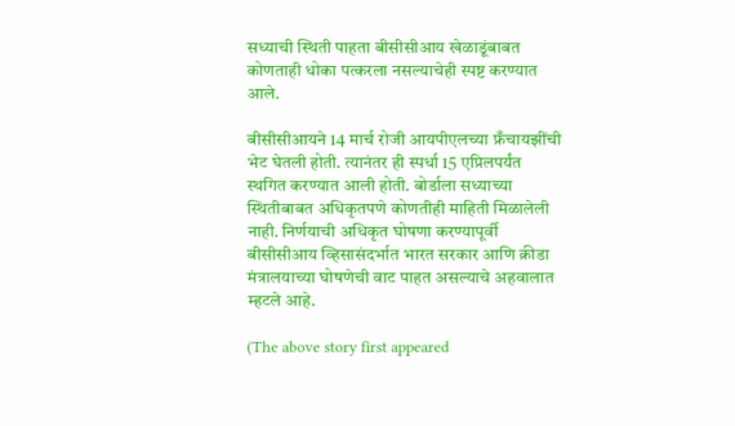सध्याची स्थिती पाहता बीसीसीआय खेळाडूंबाबत कोणताही धोका पत्करला नसल्याचेही स्पष्ट करण्यात आले.

बीसीसीआयने 14 मार्च रोजी आयपीएलच्या फ्रँचायझींची भेट घेतली होती. त्यानंतर ही स्पर्धा 15 एप्रिलपर्यंत स्थगित करण्यात आली होती. बोर्डाला सध्याच्या स्थितीबाबत अधिकृतपणे कोणतीही माहिती मिळालेली नाही. निर्णयाची अधिकृत घोषणा करण्यापूर्वी बीसीसीआय व्हिसासंदर्भात भारत सरकार आणि क्रीडा मंत्रालयाच्या घोषणेची वाट पाहत असल्याचे अहवालात म्हटले आहे.

(The above story first appeared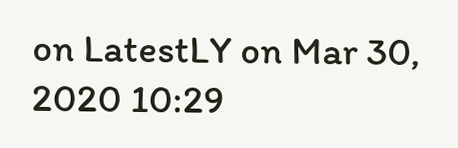on LatestLY on Mar 30, 2020 10:29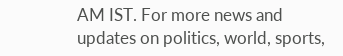AM IST. For more news and updates on politics, world, sports,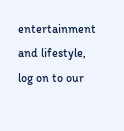entertainment and lifestyle, log on to our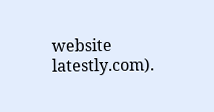website latestly.com).